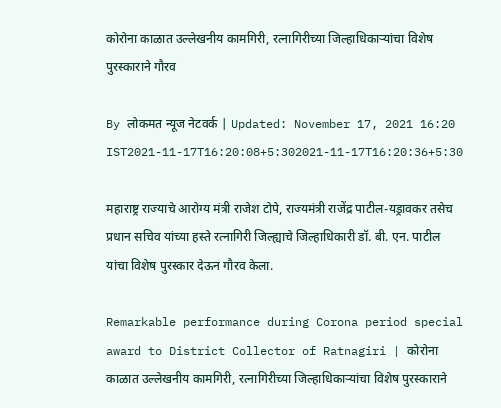कोरोना काळात उल्लेखनीय कामगिरी, रत्नागिरीच्या जिल्हाधिकाऱ्यांचा विशेष पुरस्काराने गौरव

By लोकमत न्यूज नेटवर्क | Updated: November 17, 2021 16:20 IST2021-11-17T16:20:08+5:302021-11-17T16:20:36+5:30

महाराष्ट्र राज्याचे आरोग्य मंत्री राजेश टोपे, राज्यमंत्री राजेंद्र पाटील-यड्रावकर तसेच प्रधान सचिव यांच्या हस्ते रत्नागिरी जिल्ह्याचे जिल्हाधिकारी डॉ. बी. एन. पाटील यांचा विशेष पुरस्कार देऊन गौरव केला.

Remarkable performance during Corona period special award to District Collector of Ratnagiri | कोरोना काळात उल्लेखनीय कामगिरी, रत्नागिरीच्या जिल्हाधिकाऱ्यांचा विशेष पुरस्काराने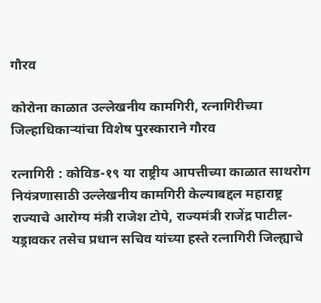गौरव

कोरोना काळात उल्लेखनीय कामगिरी, रत्नागिरीच्या जिल्हाधिकाऱ्यांचा विशेष पुरस्काराने गौरव

रत्नागिरी : कोविड-१९ या राष्ट्रीय आपत्तीच्या काळात साथरोग नियंत्रणासाठी उल्लेखनीय कामगिरी केल्याबद्दल महाराष्ट्र राज्याचे आरोग्य मंत्री राजेश टोपे, राज्यमंत्री राजेंद्र पाटील-यड्रावकर तसेच प्रधान सचिव यांच्या हस्ते रत्नागिरी जिल्ह्याचे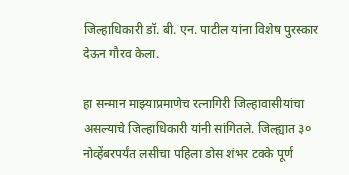जिल्हाधिकारी डॉ. बी. एन. पाटील यांना विशेष पुरस्कार देऊन गौरव केला.

हा सन्मान माझ्याप्रमाणेच रत्नागिरी जिल्हावासीयांचा असल्याचे जिल्हाधिकारी यांनी सांगितले. जिल्ह्यात ३० नोव्हेंबरपर्यंत लसीचा पहिला डोस शंभर टक्के पूर्ण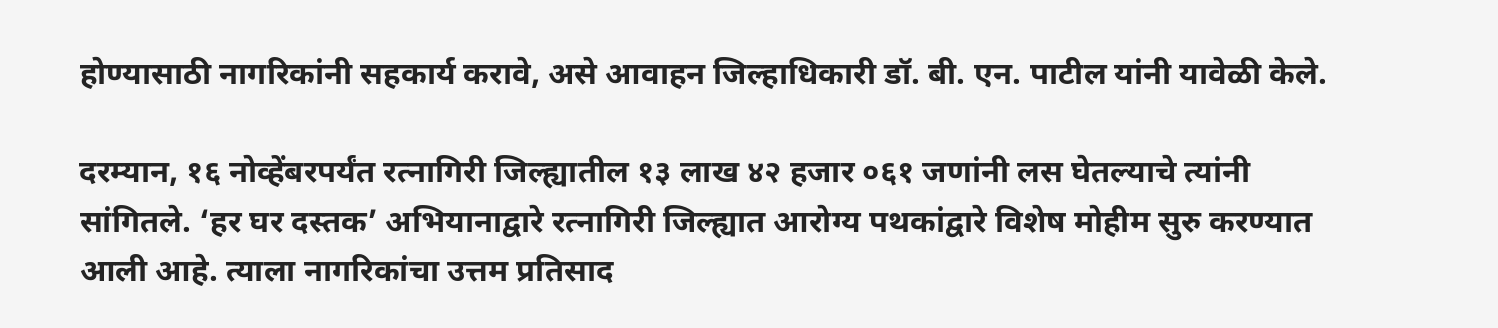होण्यासाठी नागरिकांनी सहकार्य करावे, असे आवाहन जिल्हाधिकारी डॉ. बी. एन. पाटील यांनी यावेळी केले.

दरम्यान, १६ नोव्हेंबरपर्यंत रत्नागिरी जिल्ह्यातील १३ लाख ४२ हजार ०६१ जणांनी लस घेतल्याचे त्यांनी सांगितले. ‘हर घर दस्तक’ अभियानाद्वारे रत्नागिरी जिल्ह्यात आरोग्य पथकांद्वारे विशेष मोहीम सुरु करण्यात आली आहे. त्याला नागरिकांचा उत्तम प्रतिसाद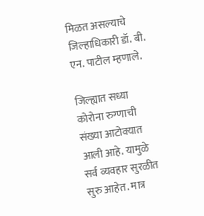मिळत असल्याचे जिल्हाधिकारी डॉ. बी. एन. पाटील म्हणाले.

जिल्ह्यात सध्या कोरोना रुग्णाची संख्या आटोक्यात आली आहे. यामुळे सर्व व्यवहार सुरळीत सुरु आहेत. मात्र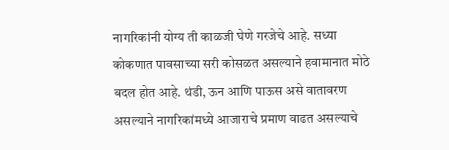नागरिकांनी योग्य ती काळजी घेणे गरजेचे आहे. सध्या कोकणात पावसाच्या सरी कोसळत असल्याने हवामानात मोठे बदल होत आहे. थंडी, ऊन आणि पाऊस असे वातावरण असल्याने नागरिकांमध्ये आजाराचे प्रमाण वाढत असल्याचे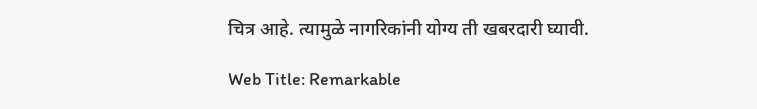चित्र आहे. त्यामुळे नागरिकांनी योग्य ती खबरदारी घ्यावी.

Web Title: Remarkable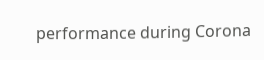performance during Corona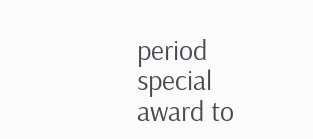period special award to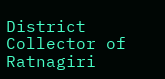District Collector of Ratnagiri